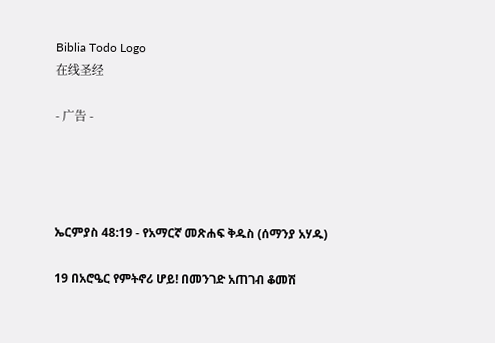Biblia Todo Logo
在线圣经

- 广告 -




ኤርምያስ 48:19 - የአማርኛ መጽሐፍ ቅዱስ (ሰማንያ አሃዱ)

19 በአሮዔር የምትኖሪ ሆይ! በመንገድ አጠገብ ቆመሽ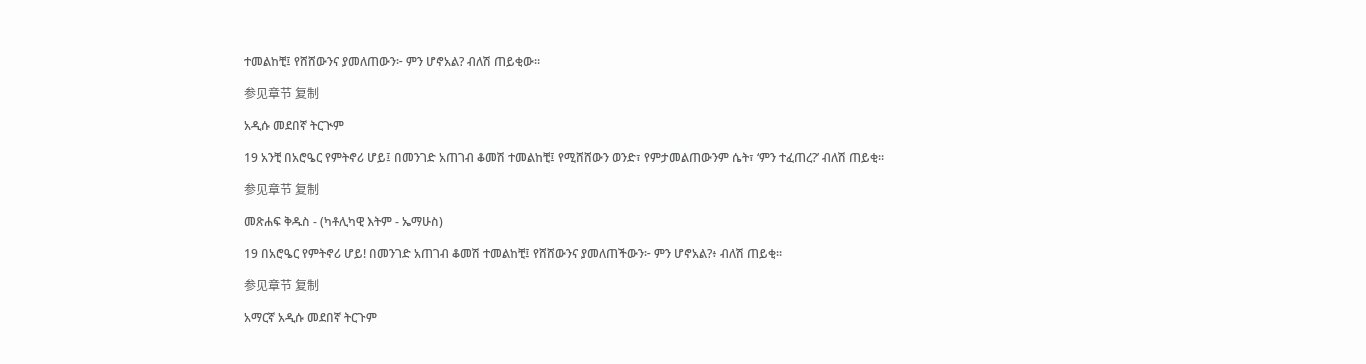ተመልከቺ፤ የሸሸውንና ያመለጠውን፦ ምን ሆኖአል? ብለሽ ጠይቂው።

参见章节 复制

አዲሱ መደበኛ ትርጒም

19 አንቺ በአሮዔር የምትኖሪ ሆይ፤ በመንገድ አጠገብ ቆመሽ ተመልከቺ፤ የሚሸሸውን ወንድ፣ የምታመልጠውንም ሴት፣ ‘ምን ተፈጠረ?’ ብለሽ ጠይቂ።

参见章节 复制

መጽሐፍ ቅዱስ - (ካቶሊካዊ እትም - ኤማሁስ)

19 በአሮዔር የምትኖሪ ሆይ! በመንገድ አጠገብ ቆመሽ ተመልከቺ፤ የሸሸውንና ያመለጠችውን፦ ምን ሆኖአል?፥ ብለሽ ጠይቂ።

参见章节 复制

አማርኛ አዲሱ መደበኛ ትርጉም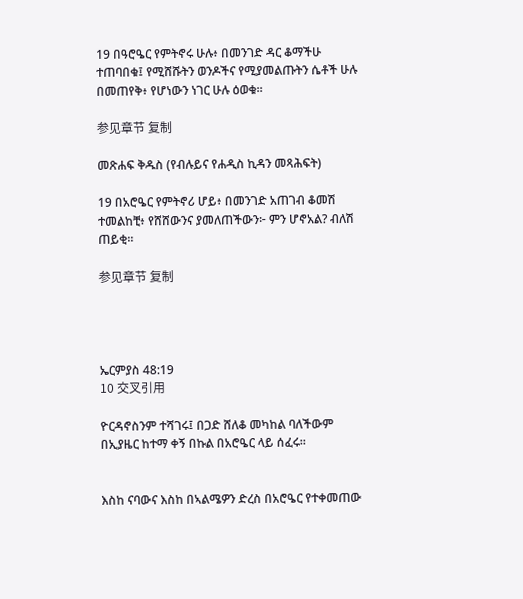19 በዓሮዔር የምትኖሩ ሁሉ፥ በመንገድ ዳር ቆማችሁ ተጠባበቁ፤ የሚሸሹትን ወንዶችና የሚያመልጡትን ሴቶች ሁሉ በመጠየቅ፥ የሆነውን ነገር ሁሉ ዕወቁ።

参见章节 复制

መጽሐፍ ቅዱስ (የብሉይና የሐዲስ ኪዳን መጻሕፍት)

19 በአሮዔር የምትኖሪ ሆይ፥ በመንገድ አጠገብ ቆመሽ ተመልከቺ፥ የሸሸውንና ያመለጠችውን፦ ምን ሆኖአል? ብለሽ ጠይቂ።

参见章节 复制




ኤርምያስ 48:19
10 交叉引用

ዮርዳኖስንም ተሻገሩ፤ በጋድ ሸለቆ መካከል ባለችውም በኢያዜር ከተማ ቀኝ በኩል በአሮዔር ላይ ሰፈሩ።


እስከ ናባውና እስከ በኣልሜዎን ድረስ በአሮዔር የተቀመጠው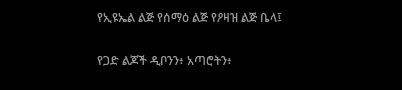የኢዩኤል ልጅ የሰማዕ ልጅ የዖዛዝ ልጅ ቤላ፤


የጋድ ልጆች ዲቦንን፥ አጣሮትን፥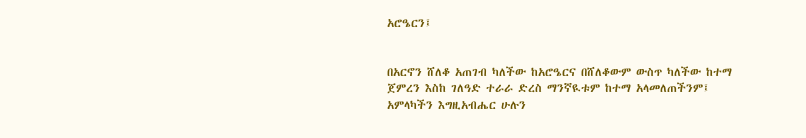አሮዔርን፤


በአርኖን ሸለቆ አጠገብ ካለችው ከአሮዔርና በሸለቆውም ውስጥ ካለችው ከተማ ጀምረን እስከ ገለዓድ ተራራ ድረስ ማንኛዪቱም ከተማ አላመለጠችንም፤ አምላካችን እግዚአብሔር ሁሉን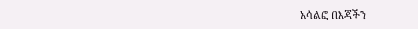አሳልፎ በእጃችን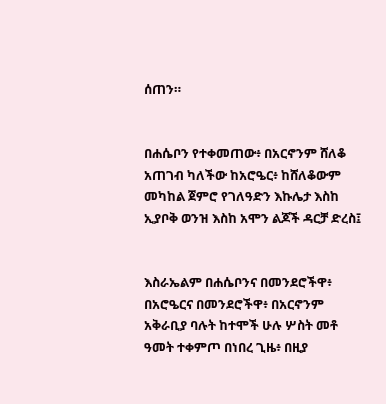ሰጠን።


በሐሴቦን የተቀመጠው፥ በአርኖንም ሸለቆ አጠገብ ካለችው ከአሮዔር፥ ከሸለቆውም መካከል ጀምሮ የገለዓድን እኩሌታ እስከ ኢያቦቅ ወንዝ እስከ አሞን ልጆች ዳርቻ ድረስ፤


እስራኤልም በሐሴቦንና በመንደሮችዋ፥ በአሮዔርና በመንደሮችዋ፥ በአርኖንም አቅራቢያ ባሉት ከተሞች ሁሉ ሦስት መቶ ዓመት ተቀምጦ በነበረ ጊዜ፥ በዚያ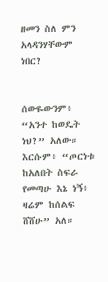ዘመን ስለ ምን አላዳንሃቸውም ነበር?


ሰውዬውንም፥ “አንተ ከወዴት ነህ?” አለው። እርሱም፥ “ጦርነቱ ከአለበት ስፍራ የመጣሁ እኔ ነኝ፥ ዛሬም ከሰልፍ ሸሸሁ” አለ።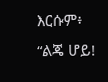እርሱም፥ “ልጄ ሆይ!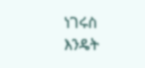ነገሩስ እንዴት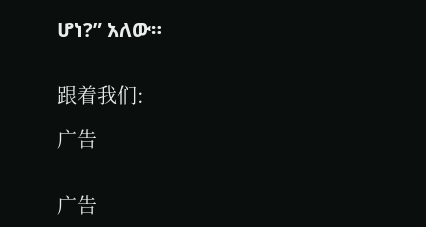ሆነ?” አለው።


跟着我们:

广告


广告